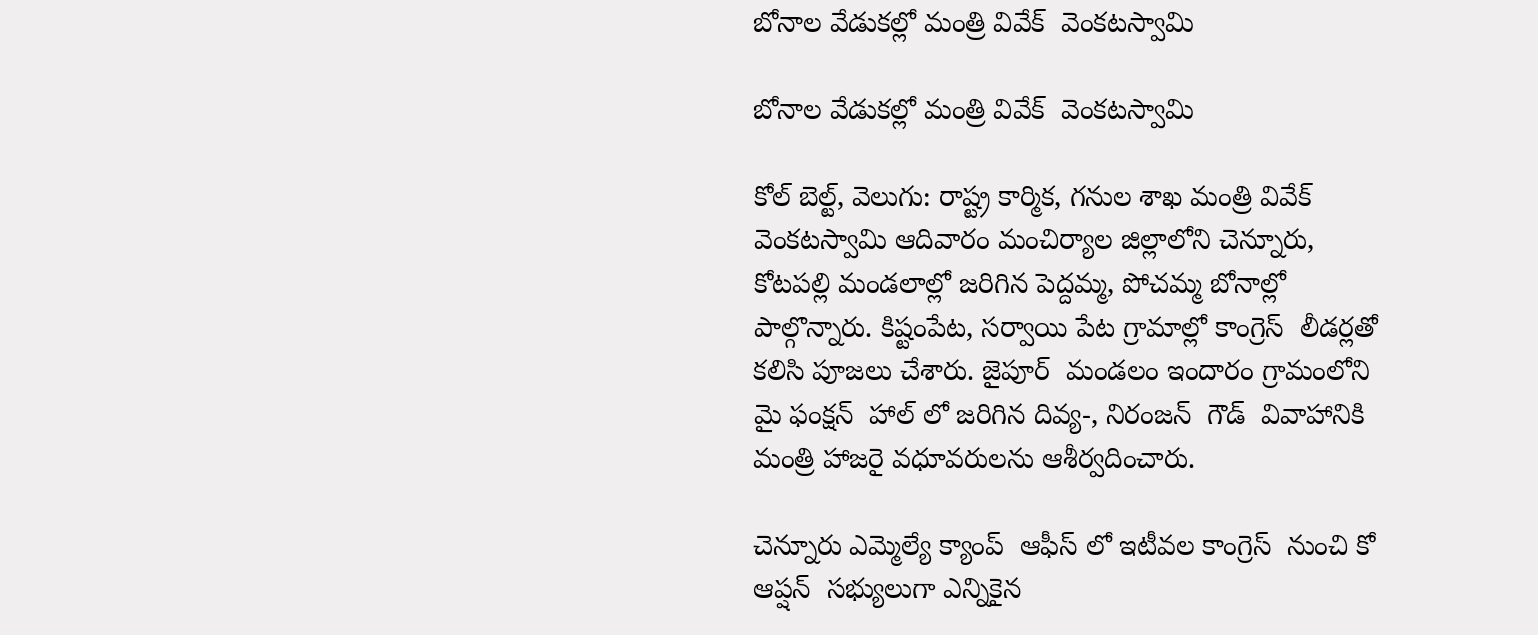బోనాల వేడుకల్లో మంత్రి వివేక్  వెంకటస్వామి

బోనాల వేడుకల్లో మంత్రి వివేక్  వెంకటస్వామి

కోల్ బెల్ట్, వెలుగు: రాష్ట్ర కార్మిక, గనుల శాఖ మంత్రి వివేక్  వెంకటస్వామి ఆదివారం మంచిర్యాల జిల్లాలోని చెన్నూరు, కోటపల్లి మండలాల్లో జరిగిన పెద్దమ్మ, పోచమ్మ బోనాల్లో పాల్గొన్నారు. కిష్టంపేట, సర్వాయి పేట గ్రామాల్లో కాంగ్రెస్  లీడర్లతో కలిసి పూజలు చేశారు. జైపూర్  మండలం ఇందారం గ్రామంలోని మై ఫంక్షన్  హాల్ లో జరిగిన దివ్య-, నిరంజన్  గౌడ్  వివాహానికి మంత్రి హాజరై వధూవరులను ఆశీర్వదించారు.

చెన్నూరు ఎమ్మెల్యే క్యాంప్  ఆఫీస్ లో ఇటీవల కాంగ్రెస్  నుంచి కో ఆప్షన్  సభ్యులుగా ఎన్నికైన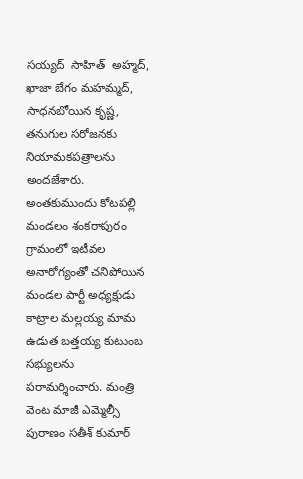సయ్యద్  సాహిత్  అహ్మద్, ఖాజా బేగం మహమ్మద్, సాధనబోయిన కృష్ణ, తనుగుల సరోజనకు నియామకపత్రాలను అందజేశారు. అంతకుముందు కోటపల్లి మండలం శంకరాపురం గ్రామంలో ఇటీవల అనారోగ్యంతో చనిపోయిన మండల పార్టీ అధ్యక్షుడు కాట్రాల మల్లయ్య మామ ఉడుత బత్తయ్య కుటుంబ సభ్యులను పరామర్శించారు. మంత్రి వెంట మాజీ ఎమ్మెల్సీ పురాణం సతీశ్ కుమార్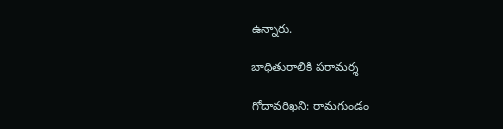ఉన్నారు.

బాధితురాలికి పరామర్శ

గోదావరిఖని: రామగుండం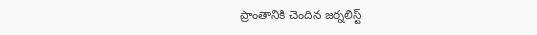ప్రాంతానికి చెందిన జర్నలిస్ట్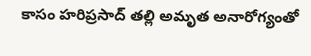కాసం హరిప్రసాద్ తల్లి అమృత అనారోగ్యంతో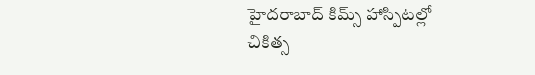హైదరాబాద్ కిమ్స్ హాస్పిటల్లో చికిత్స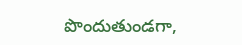పొందుతుండగా,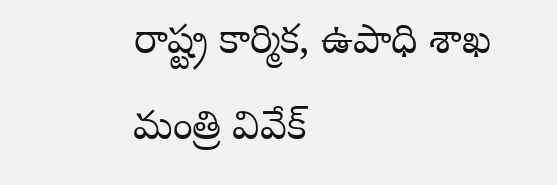రాష్ట్ర కార్మిక, ఉపాధి శాఖ మంత్రి వివేక్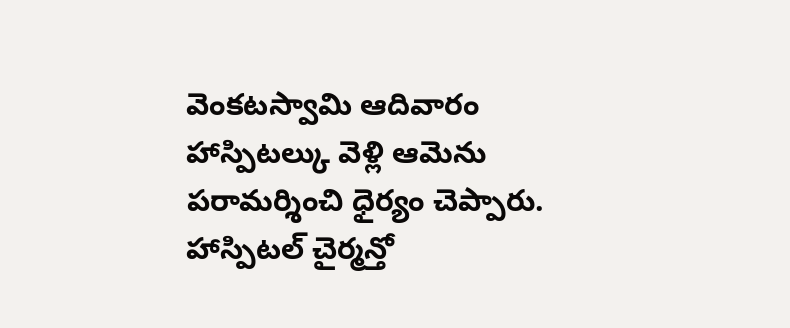వెంకటస్వామి ఆదివారం హాస్పిటల్కు వెళ్లి ఆమెను పరామర్శించి ధైర్యం చెప్పారు. హాస్పిటల్ చైర్మన్తో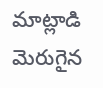మాట్లాడి మెరుగైన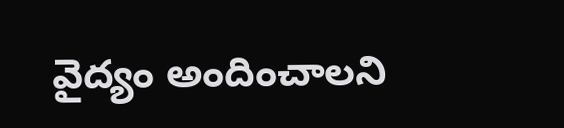వైద్యం అందించాలని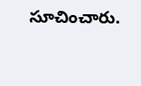సూచించారు.